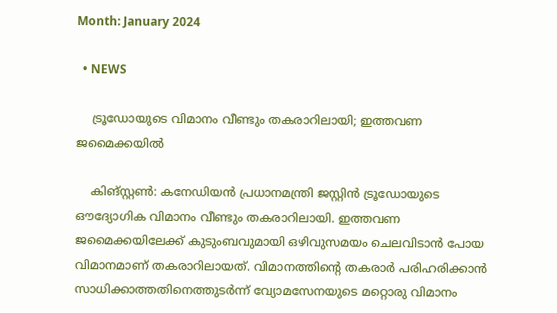Month: January 2024

  • NEWS

    ട്രൂഡോയുടെ വിമാനം വീണ്ടും തകരാറിലായി; ഇത്തവണ ജമൈക്കയില്‍

    കിങ്‌സ്റ്റണ്‍: കനേഡിയന്‍ പ്രധാനമന്ത്രി ജസ്റ്റിന്‍ ട്രൂഡോയുടെ ഔദ്യോഗിക വിമാനം വീണ്ടും തകരാറിലായി. ഇത്തവണ ജമൈക്കയിലേക്ക് കുടുംബവുമായി ഒഴിവുസമയം ചെലവിടാന്‍ പോയ വിമാനമാണ് തകരാറിലായത്. വിമാനത്തിന്റെ തകരാര്‍ പരിഹരിക്കാന്‍ സാധിക്കാത്തതിനെത്തുടര്‍ന്ന് വ്യോമസേനയുടെ മറ്റൊരു വിമാനം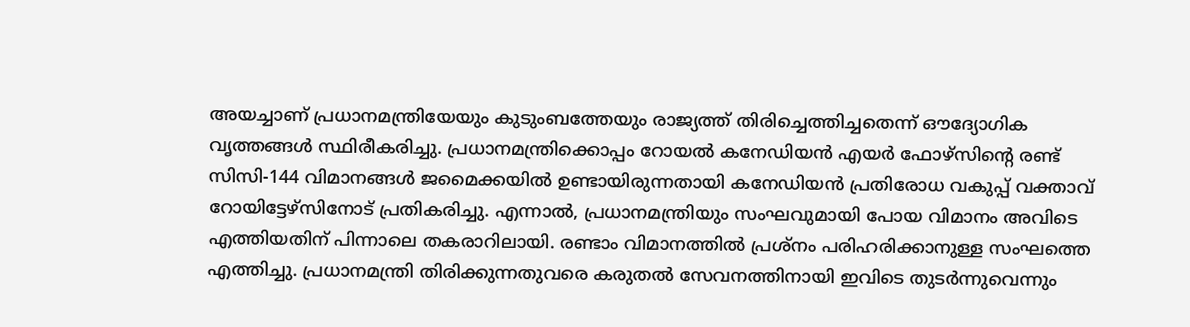അയച്ചാണ് പ്രധാനമന്ത്രിയേയും കുടുംബത്തേയും രാജ്യത്ത് തിരിച്ചെത്തിച്ചതെന്ന് ഔദ്യോഗിക വൃത്തങ്ങള്‍ സ്ഥിരീകരിച്ചു. പ്രധാനമന്ത്രിക്കൊപ്പം റോയല്‍ കനേഡിയന്‍ എയര്‍ ഫോഴ്സിന്റെ രണ്ട് സിസി-144 വിമാനങ്ങള്‍ ജമൈക്കയില്‍ ഉണ്ടായിരുന്നതായി കനേഡിയന്‍ പ്രതിരോധ വകുപ്പ് വക്താവ് റോയിട്ടേഴ്സിനോട് പ്രതികരിച്ചു. എന്നാല്‍, പ്രധാനമന്ത്രിയും സംഘവുമായി പോയ വിമാനം അവിടെ എത്തിയതിന് പിന്നാലെ തകരാറിലായി. രണ്ടാം വിമാനത്തില്‍ പ്രശ്നം പരിഹരിക്കാനുള്ള സംഘത്തെ എത്തിച്ചു. പ്രധാനമന്ത്രി തിരിക്കുന്നതുവരെ കരുതല്‍ സേവനത്തിനായി ഇവിടെ തുടര്‍ന്നുവെന്നും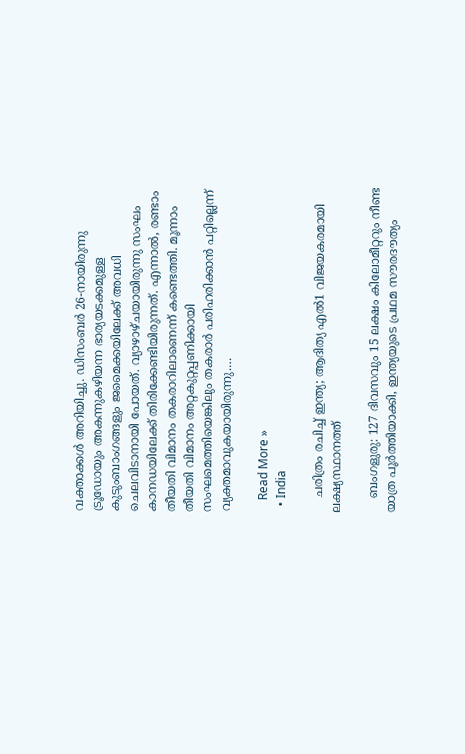വക്താക്കള്‍ അറിയിച്ചു. ഡിസംബര്‍ 26-നായിരുന്നു ട്രൂഡോയും അകന്നുകഴിയന്ന ഭാര്യയടക്കമുള്ള കുടുംബാംഗങ്ങളും ജമൈക്കയിലേക്ക് അവധി ചെലവിടാനായി പോയത്. വ്യാഴാഴ്ചയായിരുന്നു സംഘം കാനഡയിലേക്ക് തിരിക്കേണ്ടിയിരുന്നത്. എന്നാല്‍, രണ്ടാം തീയതി വിമാനം തകരാറിലാണെന്ന് കണ്ടെത്തി. മൂന്നാം തീയതി വിമാനം അറ്റകുറ്റപ്പണിക്കായി സംഘമെത്തിയെങ്കിലും തകരാര്‍ പരിഹരിക്കാന്‍ പറ്റില്ലെന്ന് വ്യക്തമാവുകയായിരുന്നു.…

    Read More »
  • India

    ചരിത്രം രചിച്ച് ഇന്ത്യ; ആദിത്യ എല്‍1 വിജയകരമായി ലക്ഷ്യസ്ഥാനത്ത്

    ബംഗളുരു: 127 ദിവസവും 15 ലക്ഷം കിലോമീറ്ററും നീണ്ട യാത്ര പൂര്‍ത്തിയാക്കി, ഇന്ത്യയുടെ പ്രഥമ സൗരദൗത്യം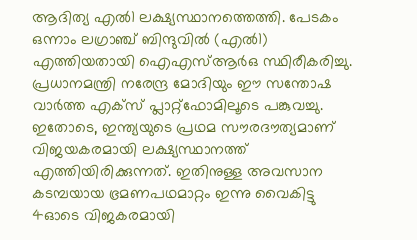ആദിത്യ എല്‍1 ലക്ഷ്യസ്ഥാനത്തെത്തി. പേടകം ഒന്നാം ലഗ്രാഞ്ച് ബിന്ദുവില്‍ (എല്‍1) എത്തിയതായി ഐഎസ്ആര്‍ഒ സ്ഥിരീകരിച്ചു. പ്രധാനമന്ത്രി നരേന്ദ്ര മോദിയും ഈ സന്തോഷ വാര്‍ത്ത എക്‌സ് പ്ലാറ്റ്ഫോമിലൂടെ പങ്കുവച്ചു. ഇതോടെ, ഇന്ത്യയുടെ പ്രഥമ സൗരദൗത്യമാണ് വിജയകരമായി ലക്ഷ്യസ്ഥാനത്ത് എത്തിയിരിക്കുന്നത്. ഇതിനുള്ള അവസാന കടമ്പയായ ഭ്രമണപഥമാറ്റം ഇന്നു വൈകിട്ടു 4ഓടെ വിജകരമായി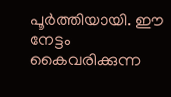പൂര്‍ത്തിയായി. ഈ നേട്ടം കൈവരിക്കുന്ന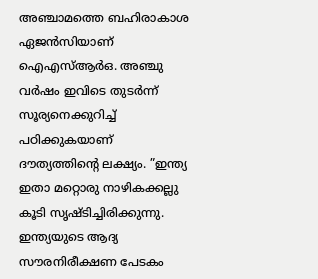അഞ്ചാമത്തെ ബഹിരാകാശ ഏജന്‍സിയാണ് ഐഎസ്ആര്‍ഒ. അഞ്ചു വര്‍ഷം ഇവിടെ തുടര്‍ന്ന് സൂര്യനെക്കുറിച്ച് പഠിക്കുകയാണ് ദൗത്യത്തിന്റെ ലക്ഷ്യം. ”ഇന്ത്യ ഇതാ മറ്റൊരു നാഴികക്കല്ലു കൂടി സൃഷ്ടിച്ചിരിക്കുന്നു. ഇന്ത്യയുടെ ആദ്യ സൗരനിരീക്ഷണ പേടകം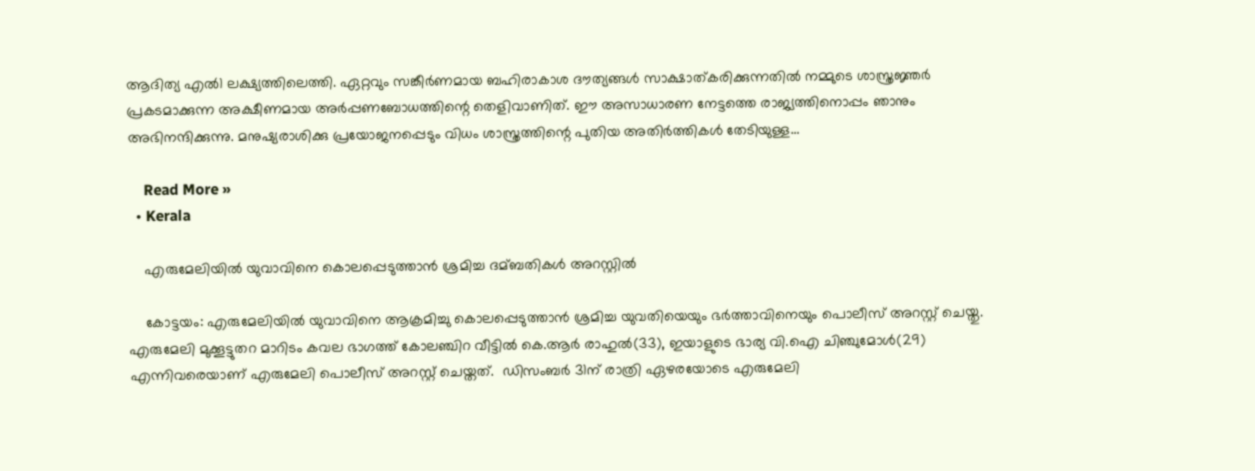ആദിത്യ എല്‍1 ലക്ഷ്യത്തിലെത്തി. ഏറ്റവും സങ്കീര്‍ണമായ ബഹിരാകാശ ദൗത്യങ്ങള്‍ സാക്ഷാത്കരിക്കുന്നതില്‍ നമ്മുടെ ശാസ്ത്രജ്ഞര്‍ പ്രകടമാക്കുന്ന അക്ഷീണമായ അര്‍പ്പണബോധത്തിന്റെ തെളിവാണിത്. ഈ അസാധാരണ നേട്ടത്തെ രാജ്യത്തിനൊപ്പം ഞാനും അഭിനന്ദിക്കുന്നു. മനുഷ്യരാശിക്കു പ്രയോജനപ്പെടും വിധം ശാസ്ത്രത്തിന്റെ പുതിയ അതിര്‍ത്തികള്‍ തേടിയുള്ള…

    Read More »
  • Kerala

    എരുമേലിയിൽ യുവാവിനെ കൊലപ്പെടുത്താൻ ശ്രമിച്ച ദമ്ബതികള്‍ അറസ്റ്റില്‍

    കോട്ടയം: എരുമേലിയില്‍ യുവാവിനെ ആക്രമിച്ചു കൊലപ്പെടുത്താൻ ശ്രമിച്ച യുവതിയെയും ഭര്‍ത്താവിനെയും പൊലീസ് അറസ്റ്റ് ചെയ്തു. എരുമേലി മുക്കൂട്ടുതറ മാറിടം കവല ഭാഗത്ത് കോലഞ്ചിറ വീട്ടില്‍ കെ.ആര്‍ രാഹുല്‍(33), ഇയാളുടെ ഭാര്യ വി.ഐ ചിഞ്ചുമോള്‍(29) എന്നിവരെയാണ് എരുമേലി പൊലീസ് അറസ്റ്റ് ചെയ്തത്.  ഡിസംബര്‍ 31ന് രാത്രി ഏഴരയോടെ എരുമേലി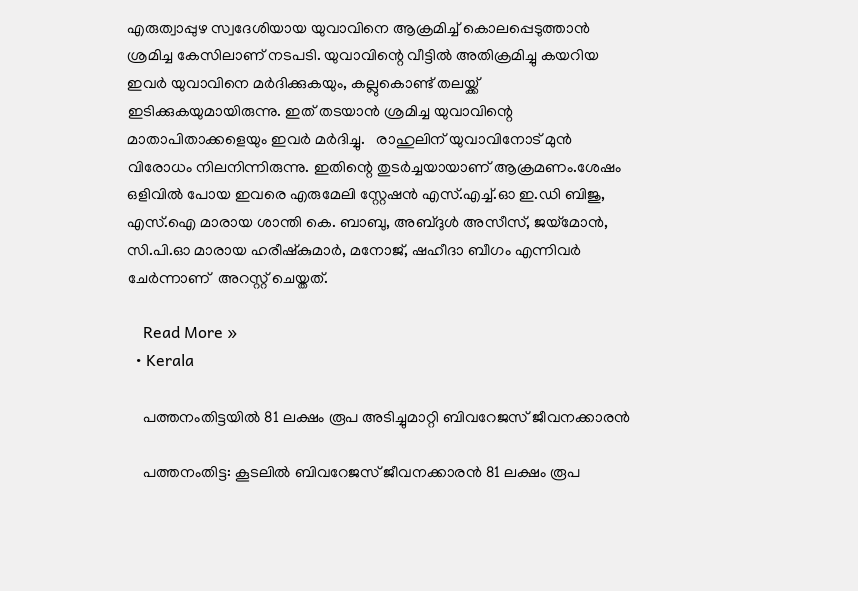എരുത്വാപ്പുഴ സ്വദേശിയായ യുവാവിനെ ആക്രമിച്ച്‌ കൊലപ്പെടുത്താൻ ശ്രമിച്ച കേസിലാണ് നടപടി. യുവാവിന്റെ വീട്ടില്‍ അതിക്രമിച്ചു കയറിയ ഇവര്‍ യുവാവിനെ മര്‍ദിക്കുകയും, കല്ലുകൊണ്ട് തലയ്ക്ക് ഇടിക്കുകയുമായിരുന്നു. ഇത് തടയാൻ ശ്രമിച്ച യുവാവിന്റെ മാതാപിതാക്കളെയും ഇവര്‍ മര്‍ദിച്ചു.   രാഹുലിന് യുവാവിനോട് മുൻ വിരോധം നിലനിന്നിരുന്നു. ഇതിന്റെ തുടർച്ചയായാണ് ആക്രമണം.ശേഷം ഒളിവിൽ പോയ ഇവരെ എരുമേലി സ്റ്റേഷൻ എസ്.എച്ച്‌.ഓ ഇ.ഡി ബിജു, എസ്.ഐ മാരായ ശാന്തി കെ. ബാബു, അബ്ദുള്‍ അസീസ്, ജയ്മോൻ, സി.പി.ഓ മാരായ ഹരീഷ്കുമാര്‍, മനോജ്, ഷഹീദാ ബീഗം എന്നിവര്‍ ചേര്‍ന്നാണ്  അറസ്റ്റ് ചെയ്തത്.

    Read More »
  • Kerala

    പത്തനംതിട്ടയിൽ 81 ലക്ഷം രൂപ അടിച്ചുമാറ്റി ബിവറേജസ് ജീവനക്കാരൻ

    പത്തനംതിട്ട: കൂടലില്‍ ബിവറേജസ് ജീവനക്കാരൻ 81 ലക്ഷം രൂപ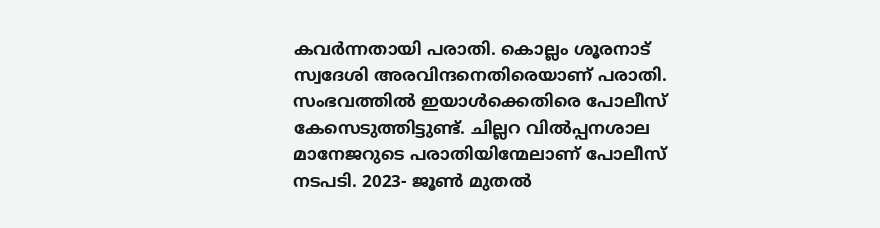കവര്‍ന്നതായി പരാതി. കൊല്ലം ശൂരനാട് സ്വദേശി അരവിന്ദനെതിരെയാണ് പരാതി. സംഭവത്തിൽ ഇയാൾക്കെതിരെ പോലീസ് കേസെടുത്തിട്ടുണ്ട്. ചില്ലറ വില്‍പ്പനശാല മാനേജറുടെ പരാതിയിന്മേലാണ് പോലീസ് നടപടി. 2023- ജൂണ്‍ മുതല്‍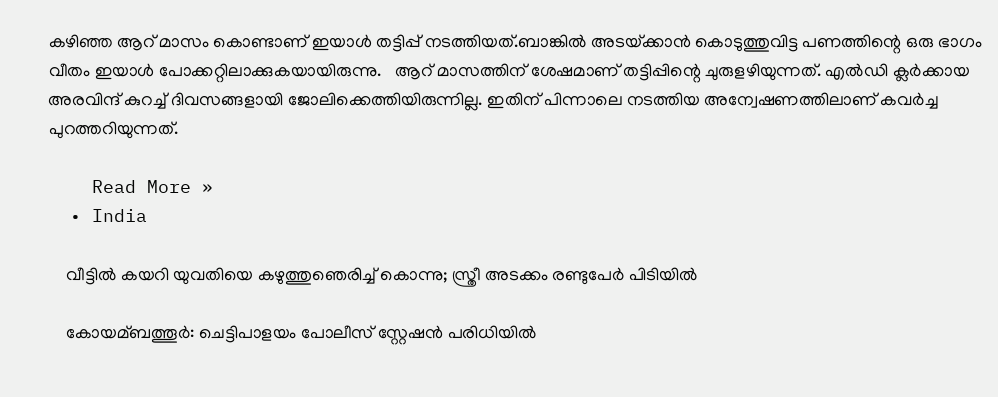കഴിഞ്ഞ ആറ് മാസം കൊണ്ടാണ് ഇയാള്‍ തട്ടിപ്പ് നടത്തിയത്.ബാങ്കില്‍ അടയ്‌ക്കാൻ കൊടുത്തുവിട്ട പണത്തിന്റെ ഒരു ഭാഗം വീതം ഇയാള്‍ പോക്കറ്റിലാക്കുകയായിരുന്നു.   ആറ് മാസത്തിന് ശേഷമാണ് തട്ടിപ്പിന്റെ ചുരുളഴിയുന്നത്. എല്‍ഡി ക്ലര്‍ക്കായ അരവിന്ദ് കുറച്ച്‌ ദിവസങ്ങളായി ജോലിക്കെത്തിയിരുന്നില്ല. ഇതിന് പിന്നാലെ നടത്തിയ അന്വേഷണത്തിലാണ് കവര്‍ച്ച പുറത്തറിയുന്നത്.

    Read More »
  • India

    വീട്ടില്‍ കയറി യുവതിയെ കഴുത്തുഞെരിച്ച്‌ കൊന്നു; സ്ത്രീ അടക്കം രണ്ടുപേര്‍ പിടിയില്‍

    കോയമ്ബത്തൂര്‍: ചെട്ടിപാളയം പോലീസ് സ്റ്റേഷൻ പരിധിയില്‍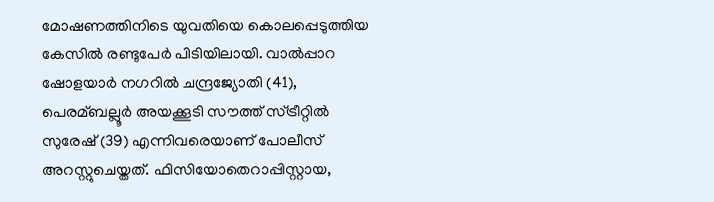മോഷണത്തിനിടെ യുവതിയെ കൊലപ്പെടുത്തിയ കേസില്‍ രണ്ടുപേര്‍ പിടിയിലായി. വാല്‍പ്പാറ ഷോളയാര്‍ നഗറില്‍ ചന്ദ്രജ്യോതി (41), പെരമ്ബല്ലൂര്‍ അയക്കൂടി സൗത്ത് സ്ട്രീറ്റില്‍ സുരേഷ് (39) എന്നിവരെയാണ് പോലീസ് അറസ്റ്റുചെയ്തത്. ഫിസിയോതെറാപ്പിസ്റ്റായ,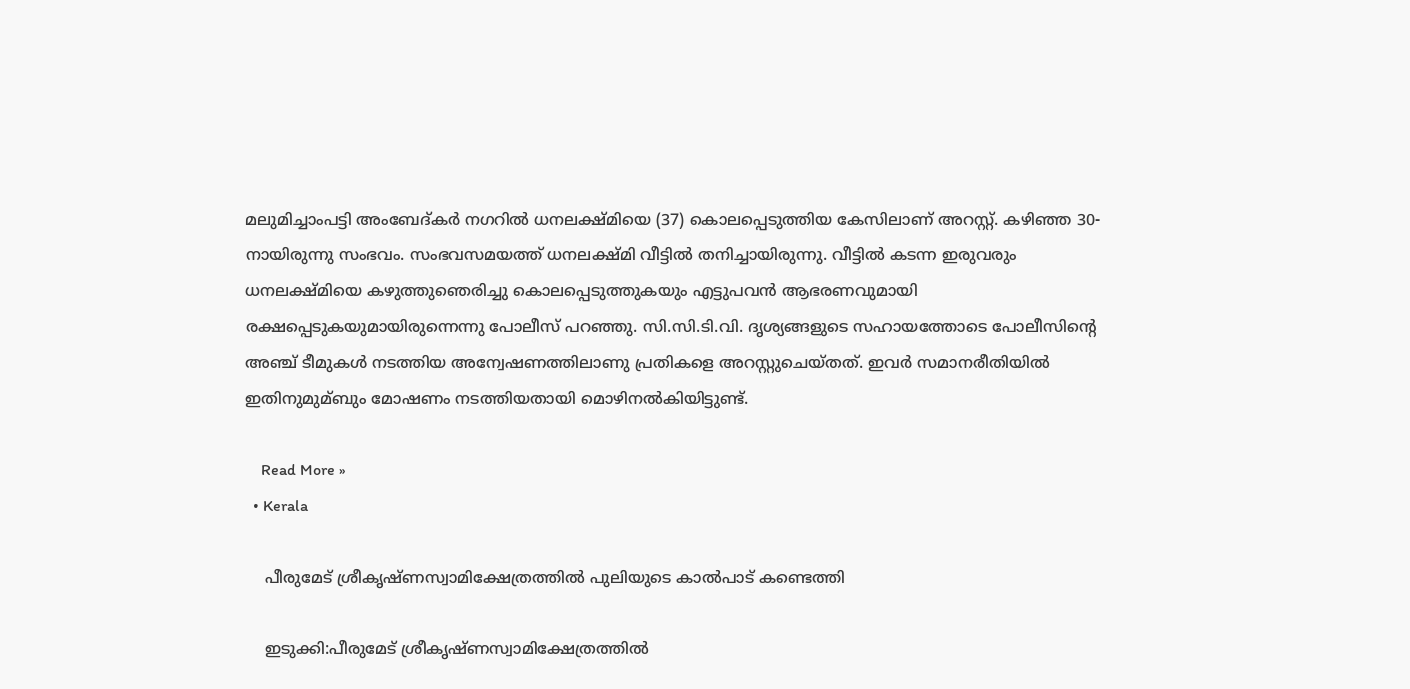മലുമിച്ചാംപട്ടി അംബേദ്കര്‍ നഗറില്‍ ധനലക്ഷ്മിയെ (37) കൊലപ്പെടുത്തിയ കേസിലാണ് അറസ്റ്റ്. കഴിഞ്ഞ 30-നായിരുന്നു സംഭവം. സംഭവസമയത്ത് ധനലക്ഷ്മി വീട്ടില്‍ തനിച്ചായിരുന്നു. വീട്ടില്‍ കടന്ന ഇരുവരും ധനലക്ഷ്മിയെ കഴുത്തുഞെരിച്ചു കൊലപ്പെടുത്തുകയും എട്ടുപവൻ ആഭരണവുമായി രക്ഷപ്പെടുകയുമായിരുന്നെന്നു പോലീസ് പറഞ്ഞു. സി.സി.ടി.വി. ദൃശ്യങ്ങളുടെ സഹായത്തോടെ പോലീസിന്റെ അഞ്ച് ടീമുകള്‍ നടത്തിയ അന്വേഷണത്തിലാണു പ്രതികളെ അറസ്റ്റുചെയ്തത്. ഇവര്‍ സമാനരീതിയില്‍ ഇതിനുമുമ്ബും മോഷണം നടത്തിയതായി മൊഴിനല്‍കിയിട്ടുണ്ട്.

    Read More »
  • Kerala

    പീരുമേട് ശ്രീകൃഷ്ണസ്വാമിക്ഷേത്രത്തില്‍ പുലിയുടെ കാല്‍പാട് കണ്ടെത്തി

    ഇടുക്കി:പീരുമേട് ശ്രീകൃഷ്ണസ്വാമിക്ഷേത്രത്തില്‍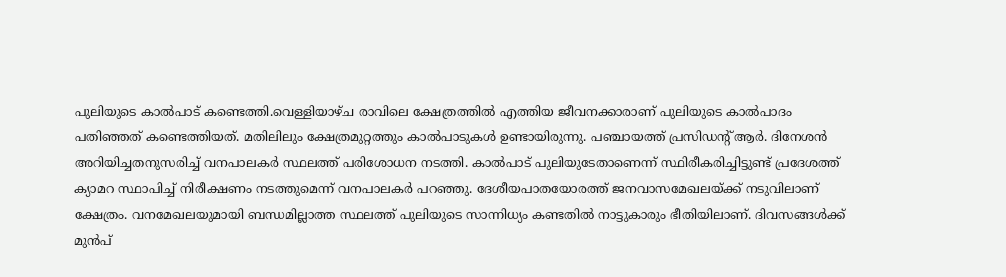പുലിയുടെ കാല്‍പാട് കണ്ടെത്തി.വെള്ളിയാഴ്ച രാവിലെ ക്ഷേത്രത്തില്‍ എത്തിയ ജീവനക്കാരാണ് പുലിയുടെ കാല്‍പാദം പതിഞ്ഞത് കണ്ടെത്തിയത്. മതിലിലും ക്ഷേത്രമുറ്റത്തും കാല്‍പാടുകള്‍ ഉണ്ടായിരുന്നു. പഞ്ചായത്ത് പ്രസിഡന്റ് ആര്‍. ദിനേശൻ അറിയിച്ചതനുസരിച്ച്‌ വനപാലകര്‍ സ്ഥലത്ത് പരിശോധന നടത്തി. കാല്‍പാട് പുലിയുടേതാണെന്ന് സ്ഥിരീകരിച്ചിട്ടുണ്ട് പ്രദേശത്ത് ക്യാമറ സ്ഥാപിച്ച്‌ നിരീക്ഷണം നടത്തുമെന്ന് വനപാലകര്‍ പറഞ്ഞു. ദേശീയപാതയോരത്ത് ജനവാസമേഖലയ്ക്ക് നടുവിലാണ് ക്ഷേത്രം. വനമേഖലയുമായി ബന്ധമില്ലാത്ത സ്ഥലത്ത് പുലിയുടെ സാന്നിധ്യം കണ്ടതില്‍ നാട്ടുകാരും ഭീതിയിലാണ്. ദിവസങ്ങള്‍ക്ക് മുൻപ്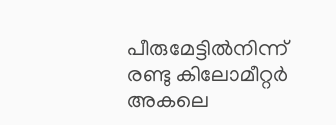പീരുമേട്ടില്‍നിന്ന് രണ്ടു കിലോമീറ്റര്‍ അകലെ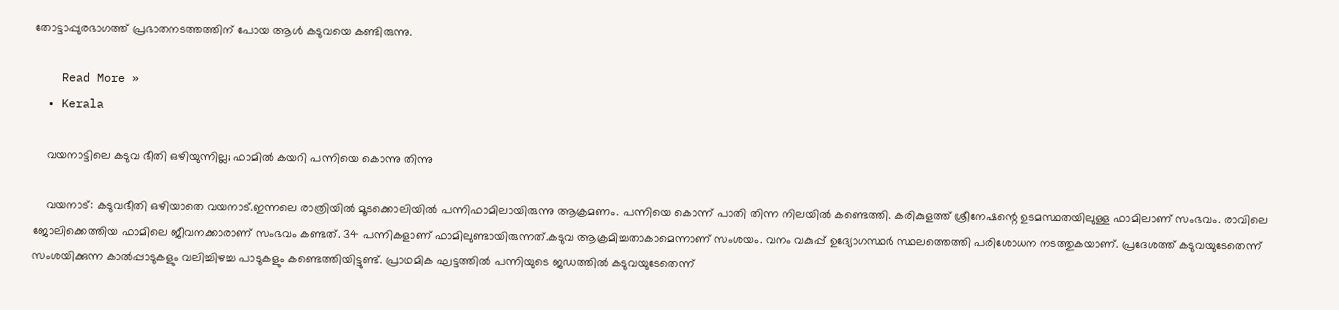തോട്ടാപ്പുരഭാഗത്ത് പ്രഭാതനടത്തത്തിന് പോയ ആള്‍ കടുവയെ കണ്ടിരുന്നു.

    Read More »
  • Kerala

    വയനാട്ടിലെ കടുവ ഭീതി ഒഴിയുന്നില്ല; ഫാമിൽ കയറി പന്നിയെ കൊന്നു തിന്നു

    വയനാട്: കടുവഭീതി ഒഴിയാതെ വയനാട്.ഇന്നലെ രാത്രിയിൽ മൂടക്കൊലിയില്‍ പന്നിഫാമിലായിരുന്നു ആക്രമണം. പന്നിയെ കൊന്ന് പാതി തിന്ന നിലയില്‍ കണ്ടെത്തി. കരികുളത്ത് ശ്രീനേഷന്റെ ഉടമസ്ഥതയിലുള്ള ഫാമിലാണ് സംഭവം. രാവിലെ ജോലിക്കെത്തിയ ഫാമിലെ ജീവനക്കാരാണ് സംഭവം കണ്ടത്. 34 പന്നികളാണ് ഫാമിലുണ്ടായിരുന്നത്.കടുവ ആക്രമിച്ചതാകാമെന്നാണ് സംശയം. വനം വകുപ്പ് ഉദ്യോഗസ്ഥര്‍ സ്ഥലത്തെത്തി പരിശോധന നടത്തുകയാണ്. പ്രദേശത്ത് കടുവയുടേതെന്ന് സംശയിക്കുന്ന കാല്‍പ്പാടുകളും വലിച്ചിഴച്ച പാടുകളും കണ്ടെത്തിയിട്ടുണ്ട്. പ്രാഥമിക ഘട്ടത്തില്‍ പന്നിയുടെ ജഡത്തില്‍ കടുവയുടേതെന്ന്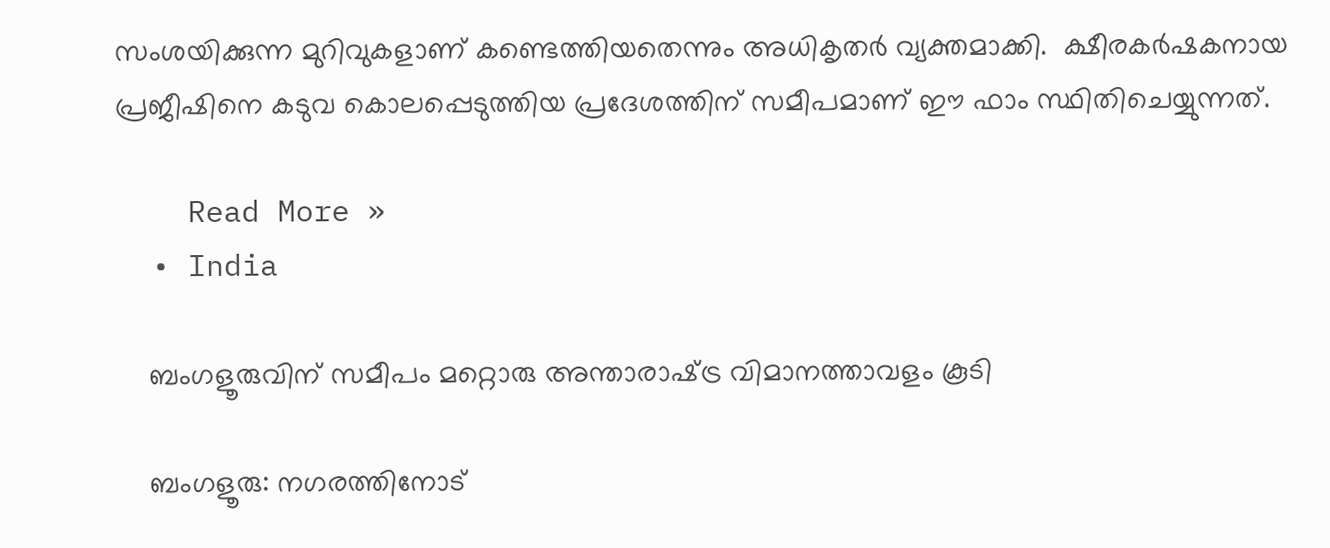സംശയിക്കുന്ന മുറിവുകളാണ് കണ്ടെത്തിയതെന്നും അധികൃതര്‍ വ്യക്തമാക്കി.  ക്ഷീരകര്‍ഷകനായ പ്രജീഷിനെ കടുവ കൊലപ്പെടുത്തിയ പ്രദേശത്തിന് സമീപമാണ് ഈ ഫാം സ്ഥിതിചെയ്യുന്നത്.

    Read More »
  • India

    ബംഗളൂരുവിന് സമീപം മറ്റൊരു അന്താരാഷ്‌ട്ര വിമാനത്താവളം കൂടി

    ബംഗളൂരു: നഗരത്തിനോട്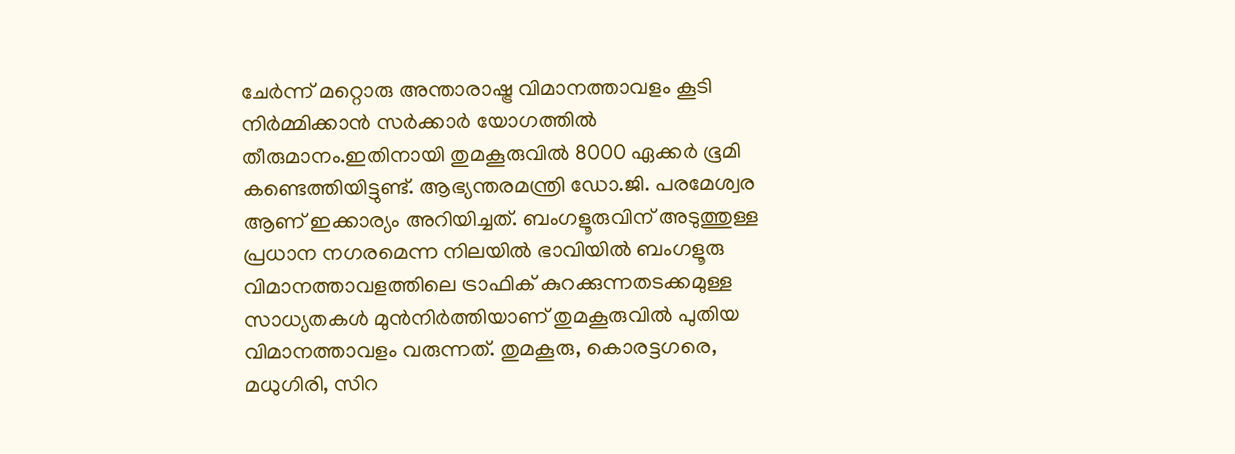ചേർന്ന് മറ്റൊരു അന്താരാഷ്ട്ര വിമാനത്താവളം കൂടി നിർമ്മിക്കാൻ സർക്കാർ യോഗത്തിൽ തീരുമാനം.ഇതിനായി തുമകൂരുവില്‍ 8000 ഏക്കര്‍ ഭൂമി കണ്ടെത്തിയിട്ടുണ്ട്. ആഭ്യന്തരമന്ത്രി ഡോ.ജി. പരമേശ്വര ആണ് ഇക്കാര്യം അറിയിച്ചത്. ബംഗളൂരുവിന് അടുത്തുള്ള പ്രധാന നഗരമെന്ന നിലയില്‍ ഭാവിയില്‍ ബംഗളൂരു വിമാനത്താവളത്തിലെ ട്രാഫിക് കുറക്കുന്നതടക്കമുള്ള സാധ്യതകള്‍ മുൻനിര്‍ത്തിയാണ് തുമകൂരുവില്‍ പുതിയ വിമാനത്താവളം വരുന്നത്. തുമകൂരു, കൊരട്ടഗരെ, മധുഗിരി, സിറ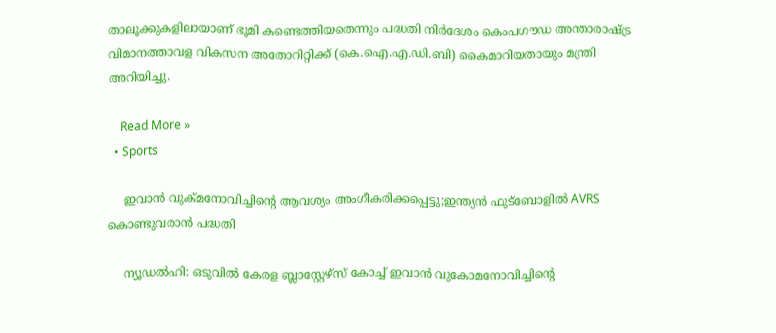താലൂക്കുകളിലായാണ് ഭൂമി കണ്ടെത്തിയതെന്നും പദ്ധതി നിര്‍ദേശം കെംപഗൗഡ അന്താരാഷ്‌ട്ര വിമാനത്താവള വികസന അതോറിറ്റിക്ക് (കെ.ഐ.എ.ഡി.ബി) കൈമാറിയതായും മന്ത്രി അറിയിച്ചു.

    Read More »
  • Sports

    ഇവാൻ വുക്മനോവിച്ചിന്റെ ആവശ്യം അംഗീകരിക്കപ്പെട്ടു;ഇന്ത്യൻ ഫുട്ബോളിൽ AVRS കൊണ്ടുവരാൻ പദ്ധതി

    ന്യൂഡൽഹി: ഒടുവിൽ കേരള ബ്ലാസ്റ്റേഴ്സ് കോച്ച് ഇവാൻ വുകോമനോവിച്ചിന്റെ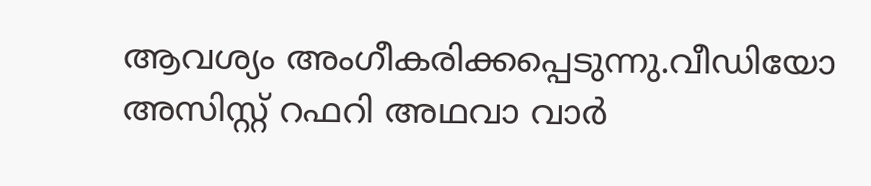ആവശ്യം അംഗീകരിക്കപ്പെടുന്നു.വീഡിയോ അസിസ്റ്റ് റഫറി അഥവാ വാർ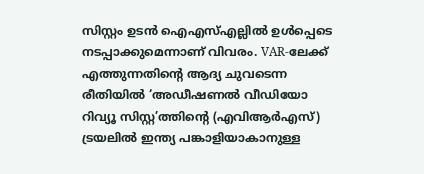സിസ്റ്റം ഉടൻ ഐഎസ്‌എല്ലിൽ ഉൾപ്പെടെ നടപ്പാക്കുമെന്നാണ് വിവരം. VAR-ലേക്ക് എത്തുന്നതിന്റെ ആദ്യ ചുവടെന്ന രീതിയില്‍ ‘അഡീഷണല്‍ വീഡിയോ റിവ്യൂ സിസ്റ്റ’ത്തിന്റെ (എവിആര്‍എസ്) ട്രയലില്‍ ഇന്ത്യ പങ്കാളിയാകാനുള്ള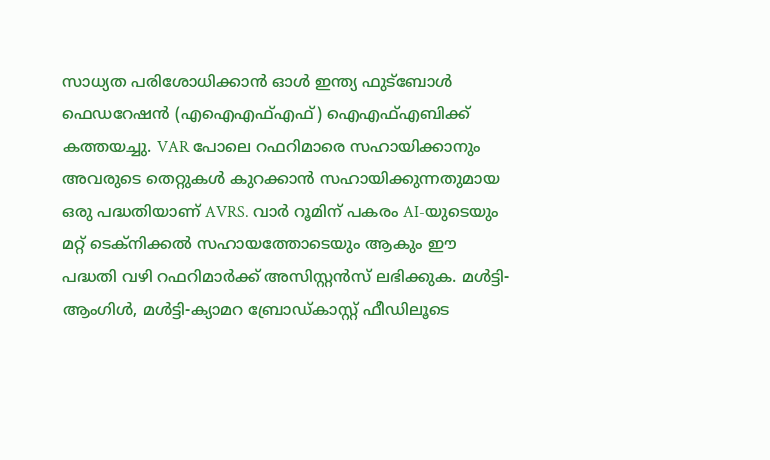സാധ്യത പരിശോധിക്കാൻ ഓള്‍ ഇന്ത്യ ഫുട്ബോള്‍ ഫെഡറേഷൻ (എഐഎഫ്‌എഫ്) ഐഎഫ്‌എബിക്ക് കത്തയച്ചു. VAR പോലെ റഫറിമാരെ സഹായിക്കാനും അവരുടെ തെറ്റുകള്‍ കുറക്കാൻ സഹായിക്കുന്നതുമായ ഒരു പദ്ധതിയാണ് AVRS. വാര്‍ റൂമിന് പകരം AI-യുടെയും മറ്റ് ടെക്നിക്കല്‍ സഹായത്തോടെയും ആകും ഈ പദ്ധതി വഴി റഫറിമാര്‍ക്ക് അസിസ്റ്റൻസ് ലഭിക്കുക. മള്‍ട്ടി-ആംഗിള്‍, മള്‍ട്ടി-ക്യാമറ ബ്രോഡ്‌കാസ്റ്റ് ഫീഡിലൂടെ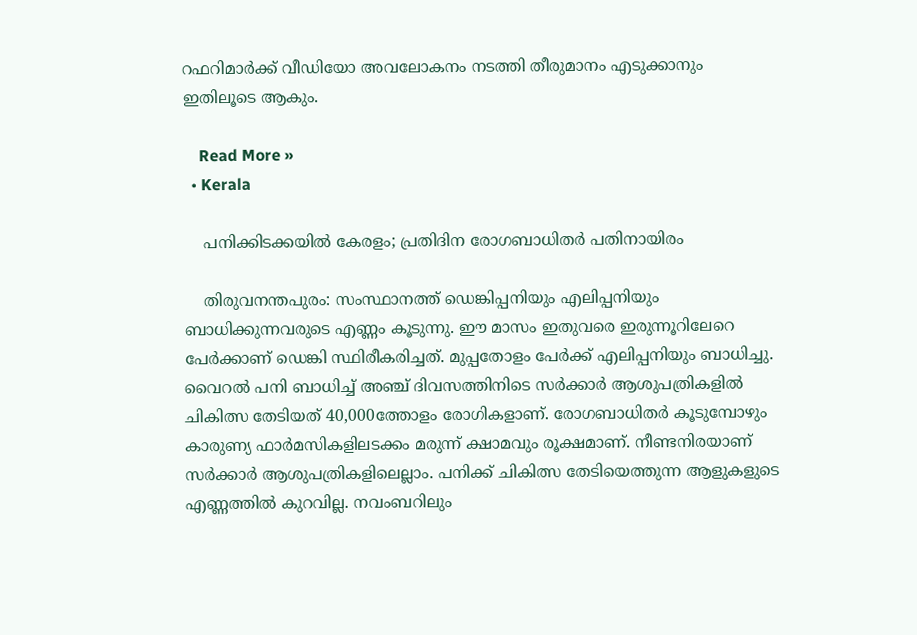റഫറിമാര്‍ക്ക് വീഡിയോ അവലോകനം നടത്തി തീരുമാനം എടുക്കാനും ഇതിലൂടെ ആകും.

    Read More »
  • Kerala

    പനിക്കിടക്കയില്‍ കേരളം; പ്രതിദിന രോഗബാധിതര്‍ പതിനായിരം

    തിരുവനന്തപുരം: സംസ്ഥാനത്ത് ഡെങ്കിപ്പനിയും എലിപ്പനിയും ബാധിക്കുന്നവരുടെ എണ്ണം കൂടുന്നു. ഈ മാസം ഇതുവരെ ഇരുന്നൂറിലേറെ പേര്‍ക്കാണ് ഡെങ്കി സ്ഥിരീകരിച്ചത്. മുപ്പതോളം പേര്‍ക്ക് എലിപ്പനിയും ബാധിച്ചു. വൈറല്‍ പനി ബാധിച്ച് അഞ്ച് ദിവസത്തിനിടെ സര്‍ക്കാര്‍ ആശുപത്രികളില്‍ ചികിത്സ തേടിയത് 40,000ത്തോളം രോഗികളാണ്. രോഗബാധിതര്‍ കൂടുമ്പോഴും കാരുണ്യ ഫാര്‍മസികളിലടക്കം മരുന്ന് ക്ഷാമവും രൂക്ഷമാണ്. നീണ്ടനിരയാണ് സര്‍ക്കാര്‍ ആശുപത്രികളിലെല്ലാം. പനിക്ക് ചികിത്സ തേടിയെത്തുന്ന ആളുകളുടെ എണ്ണത്തില്‍ കുറവില്ല. നവംബറിലും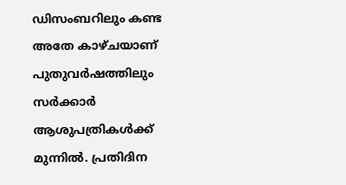ഡിസംബറിലും കണ്ട അതേ കാഴ്ചയാണ് പുതുവര്‍ഷത്തിലും സര്‍ക്കാര്‍ ആശുപത്രികള്‍ക്ക് മുന്നില്‍. പ്രതിദിന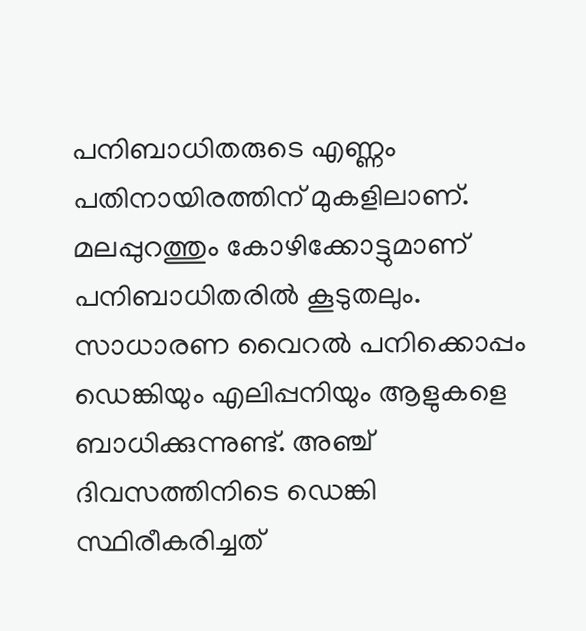പനിബാധിതരുടെ എണ്ണം പതിനായിരത്തിന് മുകളിലാണ്. മലപ്പുറത്തും കോഴിക്കോട്ടുമാണ് പനിബാധിതരില്‍ കൂടുതലും. സാധാരണ വൈറല്‍ പനിക്കൊപ്പം ഡെങ്കിയും എലിപ്പനിയും ആളുകളെ ബാധിക്കുന്നുണ്ട്. അഞ്ച് ദിവസത്തിനിടെ ഡെങ്കി സ്ഥിരീകരിച്ചത്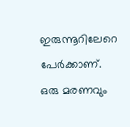ഇരുന്നൂറിലേറെ പേര്‍ക്കാണ്. ഒരു മരണവും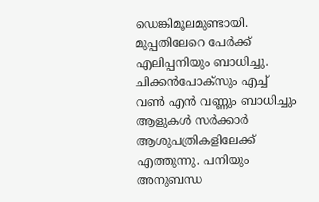ഡെങ്കിമൂലമുണ്ടായി. മുപ്പതിലേറെ പേര്‍ക്ക് എലിപ്പനിയും ബാധിച്ചു. ചിക്കന്‍പോക്‌സും എച്ച് വണ്‍ എന്‍ വണ്ണും ബാധിച്ചും ആളുകള്‍ സര്‍ക്കാര്‍ ആശുപത്രികളിലേക്ക് എത്തുന്നു. പനിയും അനുബന്ധ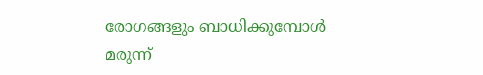രോഗങ്ങളും ബാധിക്കുമ്പോള്‍ മരുന്ന്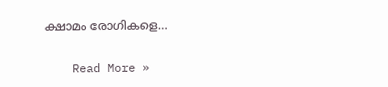ക്ഷാമം രോഗികളെ…

    Read More »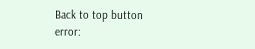Back to top button
error: